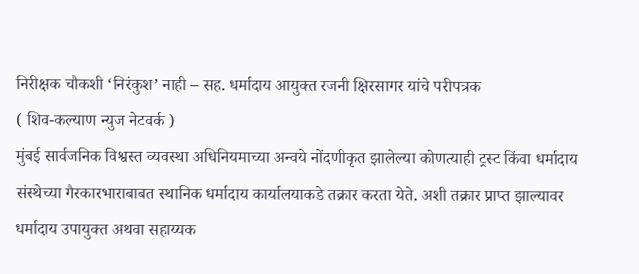निरीक्षक चौकशी ‘निरंकुश’ नाही – सह. धर्मादाय आयुक्त रजनी क्षिरसागर यांचे परीपत्रक
( शिव-कल्याण न्युज नेटवर्क )
मुंबई सार्वजनिक विश्वस्त व्यवस्था अधिनियमाच्या अन्वये नोंदणीकृत झालेल्या कोणत्याही ट्रस्ट किंवा धर्मादाय संस्थेच्या गैरकारभाराबाबत स्थानिक धर्मादाय कार्यालयाकडे तक्रार करता येते. अशी तक्रार प्राप्त झाल्यावर धर्मादाय उपायुक्त अथवा सहाय्यक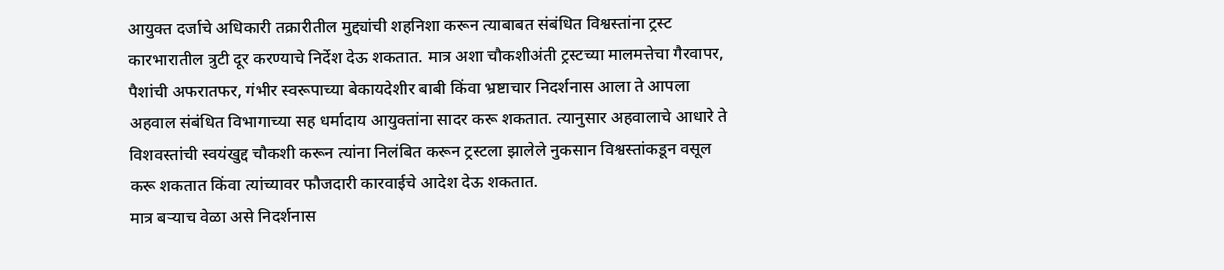आयुक्त दर्जाचे अधिकारी तक्रारीतील मुद्द्यांची शहनिशा करून त्याबाबत संबंधित विश्वस्तांना ट्रस्ट कारभारातील त्रुटी दूर करण्याचे निर्देश देऊ शकतात. मात्र अशा चौकशीअंती ट्रस्टच्या मालमत्तेचा गैरवापर, पैशांची अफरातफर, गंभीर स्वरूपाच्या बेकायदेशीर बाबी किंवा भ्रष्टाचार निदर्शनास आला ते आपला अहवाल संबंधित विभागाच्या सह धर्मादाय आयुक्तांना सादर करू शकतात. त्यानुसार अहवालाचे आधारे ते विशवस्तांची स्वयंखुद्द चौकशी करून त्यांना निलंबित करून ट्रस्टला झालेले नुकसान विश्वस्तांकडून वसूल करू शकतात किंवा त्यांच्यावर फौजदारी कारवाईचे आदेश देऊ शकतात.
मात्र बऱ्याच वेळा असे निदर्शनास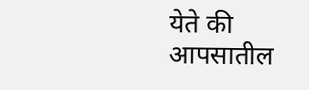येते की आपसातील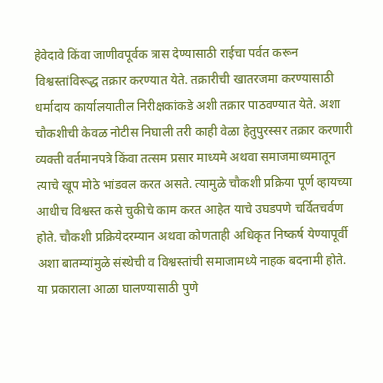हेवेदावे किंवा जाणीवपूर्वक त्रास देण्यासाठी राईचा पर्वत करून विश्वस्तांविरूद्ध तक्रार करण्यात येते. तक्रारीची खातरजमा करण्यासाठी धर्मादाय कार्यालयातील निरीक्षकांकडे अशी तक्रार पाठवण्यात येते. अशा चौकशीची केवळ नोटीस निघाली तरी काही वेळा हेतुपुरस्सर तक्रार करणारी व्यक्ती वर्तमानपत्रे किंवा तत्सम प्रसार माध्यमे अथवा समाजमाध्यमातून त्याचे खूप मोठे भांडवल करत असते. त्यामुळे चौकशी प्रक्रिया पूर्ण व्हायच्या आधीच विश्वस्त कसे चुकीचे काम करत आहेत याचे उघडपणे चर्वितचर्वण होते. चौकशी प्रक्रियेदरम्यान अथवा कोणताही अधिकृत निष्कर्ष येण्यापूर्वी अशा बातम्यांमुळे संस्थेची व विश्वस्तांची समाजामध्ये नाहक बदनामी होते.
या प्रकाराला आळा घालण्यासाठी पुणे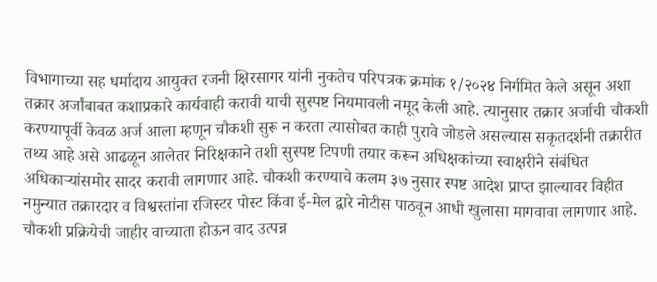विभागाच्या सह धर्मादाय आयुक्त रजनी क्षिरसागर यांनी नुकतेच परिपत्रक क्रमांक १/२०२४ निर्गमित केले असून अशा तक्रार अर्जांबाबत कशाप्रकारे कार्यवाही करावी याची सुस्पष्ट नियमावली नमूद केली आहे. त्यानुसार तक्रार अर्जाची चौकशी करण्यापूर्वी केवळ अर्ज आला म्हणून चौकशी सुरू न करता त्यासोबत काही पुरावे जोडले असल्यास सकृतदर्शनी तक्रारीत तथ्य आहे असे आढळून आलेतर निरिक्षकाने तशी सुस्पष्ट टिपणी तयार करून अधिक्षकांच्या स्वाक्षरीने संबंधित अधिकाऱ्यांसमोर सादर करावी लागणार आहे. चौकशी करण्याचे कलम ३७ नुसार स्पष्ट आदेश प्राप्त झाल्यावर विहीत नमुन्यात तक्रारदार व विश्वस्तांना रजिस्टर पोस्ट किंवा ई-मेल द्वारे नोटीस पाठवून आधी खुलासा मागवावा लागणार आहे. चौकशी प्रक्रियेची जाहीर वाच्याता होऊन वाद उत्पन्न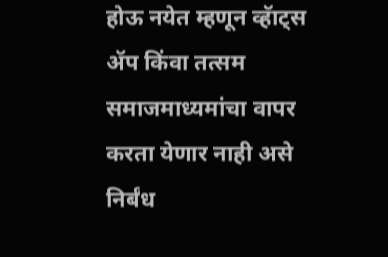होऊ नयेत म्हणून व्हॅाट्स ॲप किंवा तत्सम समाजमाध्यमांचा वापर करता येणार नाही असे निर्बंध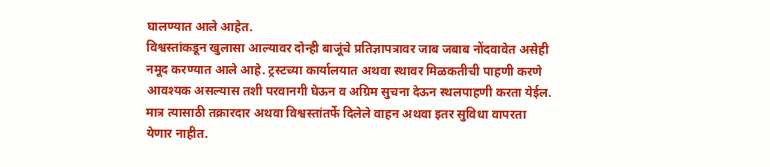घालण्यात आले आहेत.
विश्वस्तांकडून खुलासा आल्यावर दोन्ही बाजूंचे प्रतिज्ञापत्रावर जाब जबाब नोंदवावेत असेही नमूद करण्यात आले आहे. ट्रस्टच्या कार्यालयात अथवा स्थावर मिळकतीची पाहणी करणे आवश्यक असल्यास तशी परवानगी घेऊन व अग्रिम सुचना देऊन स्थलपाहणी करता येईल. मात्र त्यासाठी तक्रारदार अथवा विश्वस्तांतर्फे दिलेले वाहन अथवा इतर सुविधा वापरता येणार नाहीत.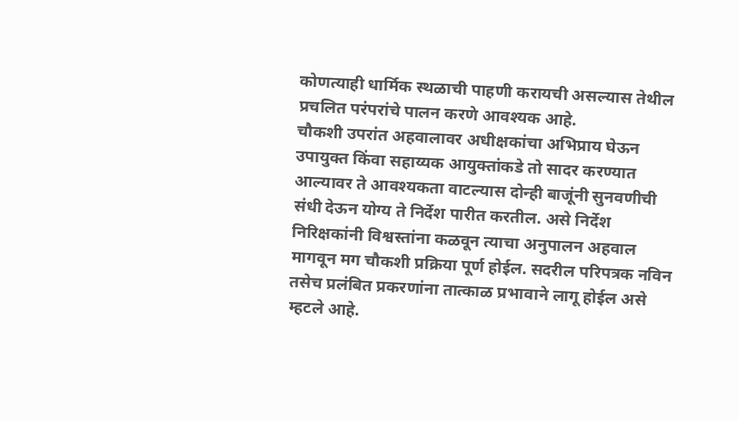कोणत्याही धार्मिक स्थळाची पाहणी करायची असल्यास तेथील प्रचलित परंपरांचे पालन करणे आवश्यक आहे.
चौकशी उपरांत अहवालावर अधीक्षकांचा अभिप्राय घेऊन उपायुक्त किंवा सहाय्यक आयुक्तांकडे तो सादर करण्यात आल्यावर ते आवश्यकता वाटल्यास दोन्ही बाजूंनी सुनवणीची संधी देऊन योग्य ते निर्देश पारीत करतील. असे निर्देश निरिक्षकांनी विश्वस्तांना कळवून त्याचा अनुपालन अहवाल मागवून मग चौकशी प्रक्रिया पूर्ण होईल. सदरील परिपत्रक नविन तसेच प्रलंबित प्रकरणांना तात्काळ प्रभावाने लागू होईल असे म्हटले आहे.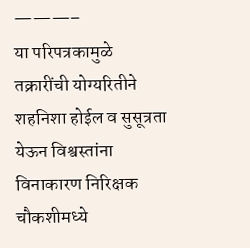———–
या परिपत्रकामुळे तक्रारींची योग्यरितीने शहनिशा होईल व सुसूत्रता येऊन विश्वस्तांना विनाकारण निरिक्षक चौकशीमध्ये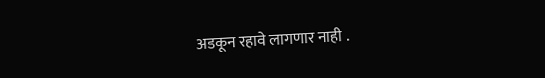अडकून रहावे लागणार नाही .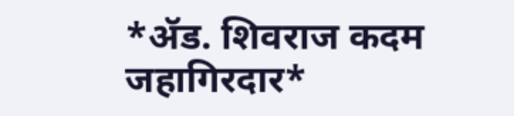*ॲड. शिवराज कदम जहागिरदार*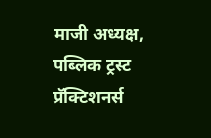माजी अध्यक्ष, पब्लिक ट्रस्ट प्रॅक्टिशनर्स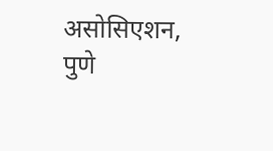असोसिएशन, पुणे